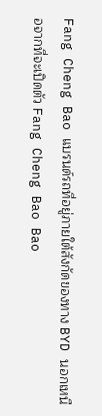Fang Cheng Bao แบรนด์รถที่อยู่ภายใต้สังกัดของทาง BYD นอกเหนือจากที่จะเปิดตัว Fang Cheng Bao Bao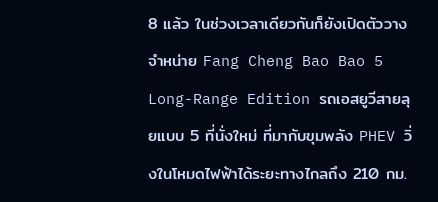8 แล้ว ในช่วงเวลาเดียวกันก็ยังเปิดตัววางจำหน่าย Fang Cheng Bao Bao 5 Long-Range Edition รถเอสยูวีสายลุยแบบ 5 ที่นั่งใหม่ ที่มากับขุมพลัง PHEV วิ่งในโหมดไฟฟ้าได้ระยะทางไกลถึง 210 กม.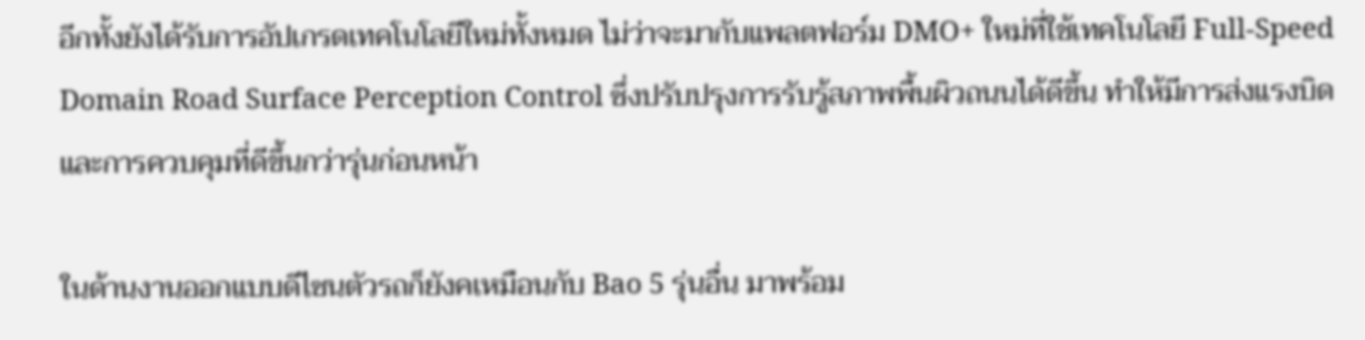อีกทั้งยังได้รับการอัปเกรดเทคโนโลยีใหม่ทั้งหมด ไม่ว่าจะมากับแพลตฟอร์ม DMO+ ใหม่ที่ใช้เทคโนโลยี Full-Speed Domain Road Surface Perception Control ซึ่งปรับปรุงการรับรู้สภาพพื้นผิวถนนได้ดีขึ้น ทำให้มีการส่งแรงบิด และการควบคุมที่ดีขึ้นกว่ารุ่นก่อนหน้า

ในด้านงานออกแบบดีไซนตัวรถก็ยังคเหมือนกับ Bao 5 รุ่นอื่น มาพร้อม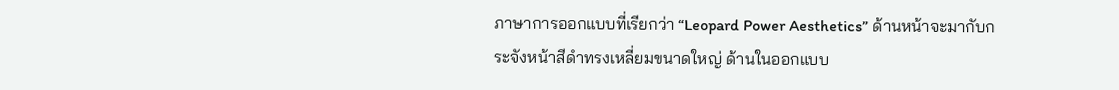ภาษาการออกแบบที่เรียกว่า “Leopard Power Aesthetics” ด้านหน้าจะมากับกระจังหน้าสีดำทรงเหลี่ยมขนาดใหญ่ ด้านในออกแบบ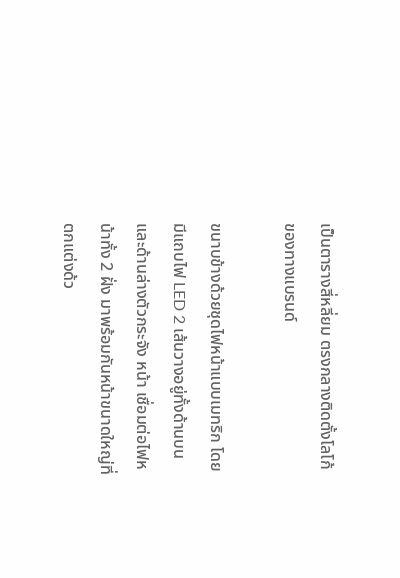เป็นตารางสี่หลี่ยม ตรงกลางติดตั้งโลโก้ของทางแบรนด์

ขนาบข้างด้วยชุดไฟหน้าแบบเมทริก โดยมีแถบไฟ LED 2 เส้นวางอยู่ทั้งด้านบน และด้านล่างตัวกระจัง หน้า เชื่อมต่อไฟหน้าทั้ง 2 ฝั่ง มาพร้อมกันหน้าขนาดใหญ่ที่ตกแต่งด้ว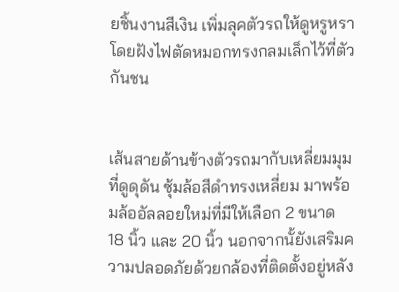ยชิ้นงานสีเงิน เพิ่มลุคตัวรถให้ดูหรูหรา โดยฝังไฟตัดหมอกทรงกลมเล็กไว้ที่ตัวกันชน


เส้นสายด้านข้างตัวรถมากับเหลี่ยมมุมที่ดูดุดัน ซุ้มล้อสีดำทรงเหลี่ยม มาพร้อมล้ออัลลอยใหม่ที่มีให้เลือก 2 ขนาด 18 นิ้ว และ 20 นิ้ว นอกจากนั้ยังเสริมความปลอดภัยด้วยกล้องที่ติดตั้งอยู่หลัง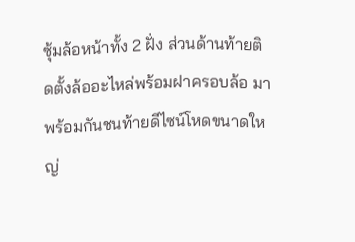ซุ้มล้อหน้าทั้ง 2 ฝั่ง ส่วนด้านท้ายติดตั้งล้ออะไหล่พร้อมฝาครอบล้อ มาพร้อมกันชนท้ายดีไซน์โหดขนาดใหญ่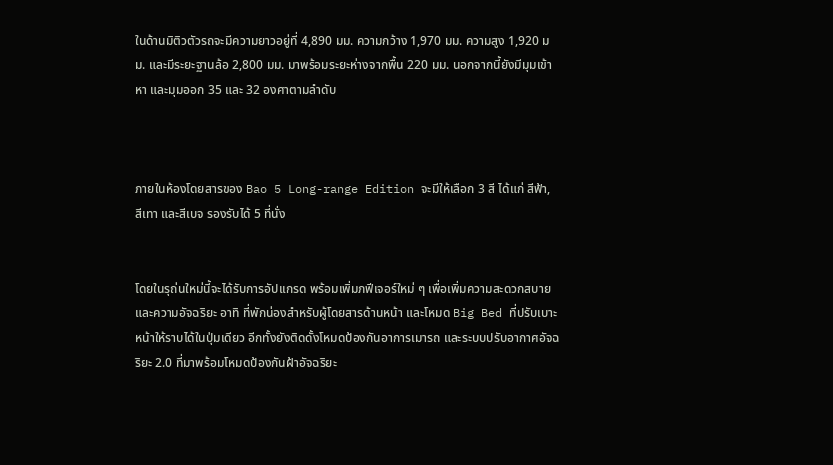ในด้านมิติวตัวรถจะมีความยาวอยู่ที่ 4,890 มม. ความกว้าง 1,970 มม. ความสูง 1,920 มม. และมีระยะฐานล้อ 2,800 มม. มาพร้อมระยะห่างจากพื้น 220 มม. นอกจากนี้ยังมีมุมเข้าหา และมุมออก 35 และ 32 องศาตามลำดับ



ภายในห้องโดยสารของ Bao 5 Long-range Edition จะมีให้เลือก 3 สี ได้แก่ สีฟ้า, สีเทา และสีเบจ รองรับได้ 5 ที่นั่ง


โดยในรุถ่นใหม่นี้จะได้รับการอัปเเกรด พร้อมเพิ่มภฟีเจอร์ใหม่ ๆ เพื่อเพิ่มความสะดวกสบายและความอัจฉริยะ อาทิ ที่พักน่องสำหรับผู้โดยสารด้านหน้า และโหมด Big Bed ที่ปรับเบาะหน้าให้ราบได้ในปุ่มเดียว อีกทั้งยังติดดั้งโหมดป้องกันอาการเมารถ และระบบปรับอากาศอัจฉริยะ 2.0 ที่มาพร้อมโหมดป้องกันฝ้าอัจฉริยะ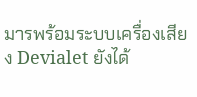มารพร้อมระบบเครื่องเสียง Devialet ยังได้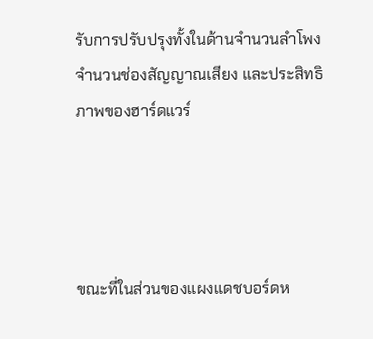รับการปรับปรุงทั้งในด้านจำนวนลำโพง จำนวนช่องสัญญาณเสียง และประสิทธิภาพของฮาร์ดแวร์




ขณะที่ในส่วนของแผงแดชบอร์ดห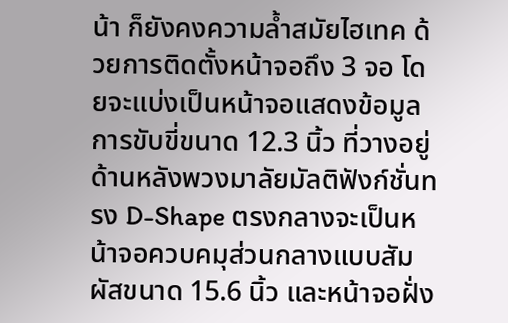น้า ก็ยังคงความล้ำสมัยไฮเทค ด้วยการติดตั้งหน้าจอถึง 3 จอ โดยจะแบ่งเป็นหน้าจอแสดงข้อมูลการขับขี่ขนาด 12.3 นิ้ว ที่วางอยู่ด้านหลังพวงมาลัยมัลติฟังก์ชั่นทรง D-Shape ตรงกลางจะเป็นหน้าจอควบคมุส่วนกลางแบบสัมผัสขนาด 15.6 นิ้ว และหน้าจอฝั่ง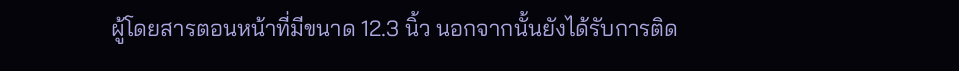ผู้โดยสารตอนหน้าที่มีขนาด 12.3 นิ้ว นอกจากนั้นยังได้รับการติด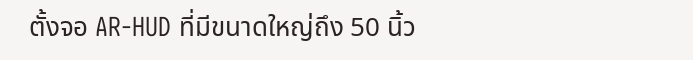ตั้งจอ AR-HUD ที่มีขนาดใหญ่ถึง 50 นิ้ว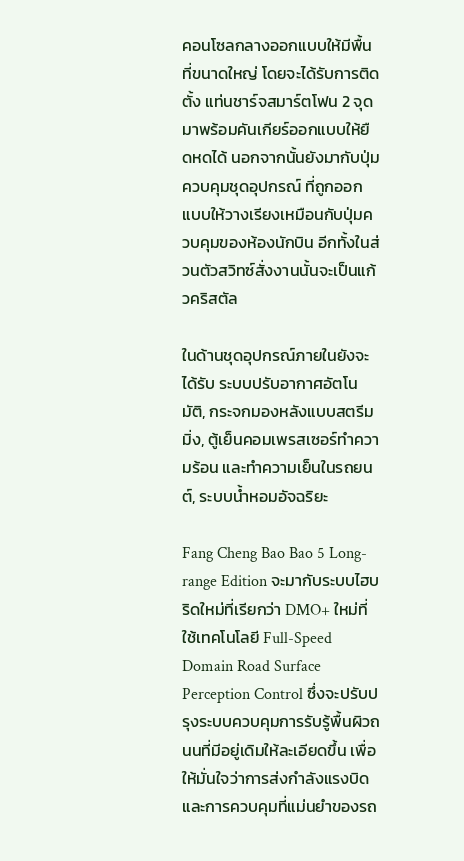คอนโซลกลางออกแบบให้มีพื้นที่ขนาดใหญ่ โดยจะได้รับการติดตั้ง แท่นชาร์จสมาร์ตโฟน 2 จุด มาพร้อมคันเกียร์ออกแบบให้ยืดหดได้ นอกจากนั้นยังมากับปุ่มควบคุมชุดอุปกรณ์ ที่ถูกออกแบบให้วางเรียงเหมือนกับปุ่มควบคุมของห้องนักบิน อีกทั้งในส่วนตัวสวิทซ์สั่งงานนั้นจะเป็นแก้วคริสตัล

ในด้านชุดอุปกรณ์ภายในยังจะได้รับ ระบบปรับอากาศอัตโนมัติ, กระจกมองหลังแบบสตรีมมิ่ง, ตู้เย็นคอมเพรสเซอร์ทำความร้อน และทำความเย็นในรถยนต์, ระบบน้ำหอมอัจฉริยะ

Fang Cheng Bao Bao 5 Long-range Edition จะมากับระบบไฮบริดใหม่ที่เรียกว่า DMO+ ใหม่ที่ใช้เทคโนโลยี Full-Speed Domain Road Surface Perception Control ซึ่งจะปรับปรุงระบบควบคุมการรับรู้พื้นผิวถนนที่มีอยู่เดิมให้ละเอียดขึ้น เพื่อให้มั่นใจว่าการส่งกำลังแรงบิดและการควบคุมที่แม่นยำของรถ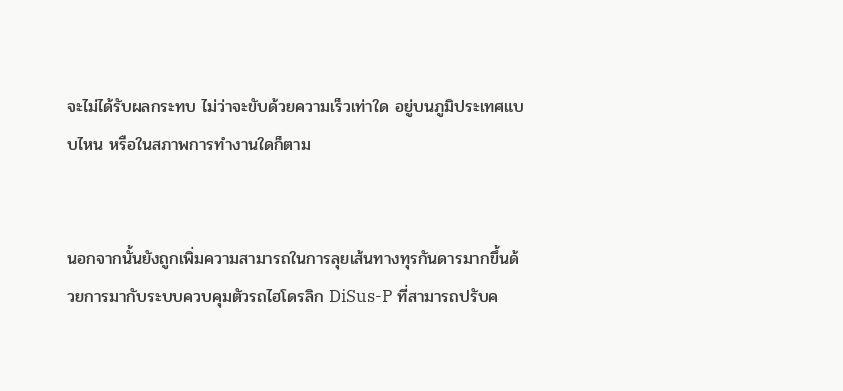จะไม่ได้รับผลกระทบ ไม่ว่าจะขับด้วยความเร็วเท่าใด อยู่บนภูมิประเทศแบบไหน หรือในสภาพการทำงานใดก็ตาม


นอกจากนั้นยังถูกเพิ่มความสามารถในการลุยเส้นทางทุรกันดารมากขึ้นด้วยการมากับระบบควบคุมตัวรถไฮโดรลิก DiSus-P ที่สามารถปรับค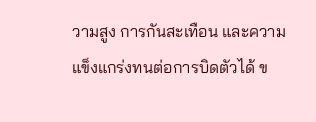วามสูง การกันสะเทือน และความแข็งแกร่งทนต่อการบิดตัวได้ ข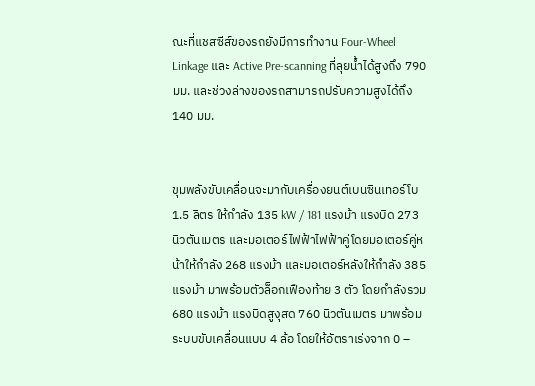ณะที่แชสซีส์ของรถยังมีการทำงาน Four-Wheel Linkage และ Active Pre-scanning ที่ลุยน้ำได้สูงถึง 790 มม. และช่วงล่างของรถสามารถปรับความสูงได้ถึง 140 มม.


ขุมพลังขับเคลื่อนจะมากับเครื่องยนต์เบนซินเทอร์โบ 1.5 ลิตร ให้กำลัง 135 kW / 181 แรงม้า แรงบิด 273 นิวตันเมตร และมอเตอร์ไฟฟ้าไฟฟ้าคู่โดยมอเตอร์คู่หน้าให้กำลัง 268 แรงม้า และมอเตอร์หลังให้กำลัง 385 แรงม้า มาพร้อมตัวล็อกเฟืองท้าย 3 ตัว โดยกำลังรวม 680 แรงม้า แรงบิดสูงุสด 760 นิวตันเมตร มาพร้อมระบบขับเคลื่อนแบบ 4 ล้อ โดยให้อัตราเร่งจาก 0 –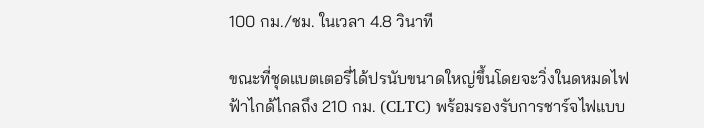100 กม./ชม. ในเวลา 4.8 วินาที

ขณะที่ชุดแบตเตอรี่ได้ปรนับขนาดใหญ่ขึ้นโดยจะวิ่งในดหมดไฟฟ้าไกด้ไกลถึง 210 กม. (CLTC) พร้อมรองรับการชาร์จไฟแบบ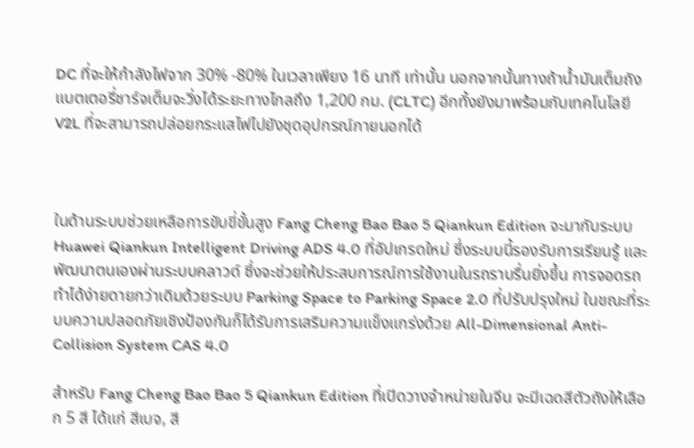DC ที่จะให้กำลังไฟจาก 30% -80% ในเวลาเพียง 16 นาที เท่านั้น นอกจากนั้นทางถ้าน้ำมันเต็มถัง แบตเตอรี่ชาร์จเต็มจะวิ่งได้ระยะทางไกลถึง 1,200 กม. (CLTC) อีกทั้งยังมาพร้อมกับเทคโนโลยี V2L ที่จะสามารถปล่อยกระแสไฟไปยังชุดอุปกรณ์ภายนอกได้



ในด้านระบบช่วยเหลือการขับขี่ขั้นสูง Fang Cheng Bao Bao 5 Qiankun Edition จะมากับระบบ Huawei Qiankun Intelligent Driving ADS 4.0 ที่อัปเกรดใหม่ ซึ่งระบบนี้รองรับการเรียนรู้ และพัฒนาตนเองผ่านระบบคลาวด์ ซึ่งจะช่วยให้ประสบการณ์การใช้งานในรถราบรื่นยิ่งขึ้น การจอดรถทำได้ง่ายดายกว่าเดิมด้วยระบบ Parking Space to Parking Space 2.0 ที่ปรับปรุงใหม่ ในขณะที่ระบบความปลอดภัยเชิงป้องกันก็ได้รับการเสริมความแข็งแกร่งด้วย All-Dimensional Anti-Collision System CAS 4.0

สำหรับ Fang Cheng Bao Bao 5 Qiankun Edition ที่เปิดวางจำหน่ายในจีน จะมีเฉดสีตัวถังให้เลือก 5 สี ได้แก่ สีเบจ, สี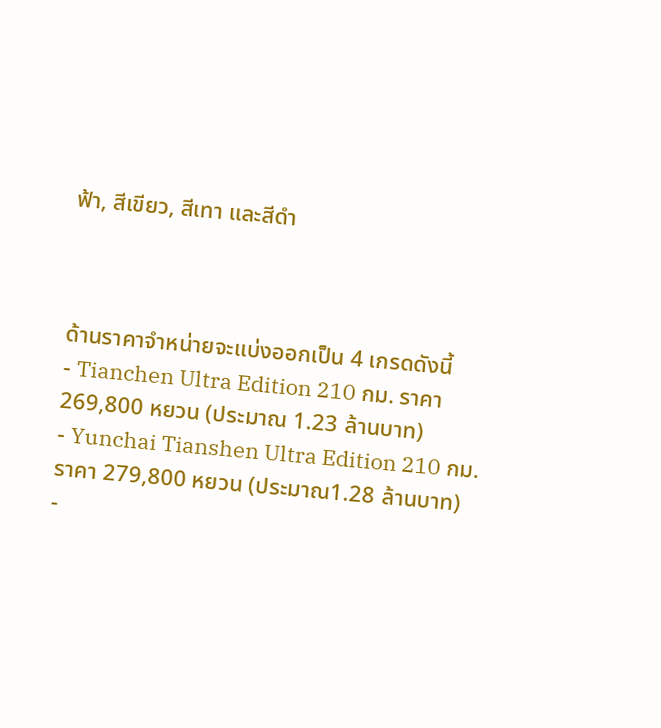ฟ้า, สีเขียว, สีเทา และสีดำ



ด้านราคาจำหน่ายจะแบ่งออกเป็น 4 เกรดดังนี้
- Tianchen Ultra Edition 210 กม. ราคา 269,800 หยวน (ประมาณ 1.23 ล้านบาท)
- Yunchai Tianshen Ultra Edition 210 กม. ราคา 279,800 หยวน (ประมาณ1.28 ล้านบาท)
-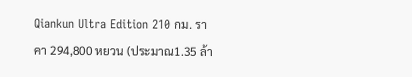Qiankun Ultra Edition 210 กม. ราคา 294,800 หยวน (ประมาณ1.35 ล้า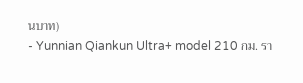นบาท)
- Yunnian Qiankun Ultra+ model 210 กม. รา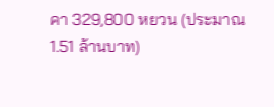คา 329,800 หยวน (ประมาณ 1.51 ล้านบาท)